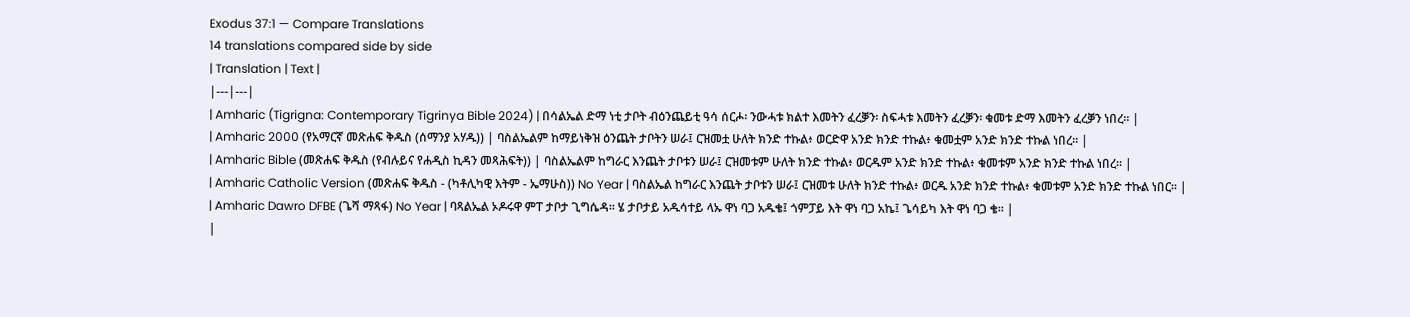Exodus 37:1 — Compare Translations
14 translations compared side by side
| Translation | Text |
|---|---|
| Amharic (Tigrigna: Contemporary Tigrinya Bible 2024) | በሳልኤል ድማ ነቲ ታቦት ብዕንጨይቲ ዓሳ ሰርሖ፡ ንውሓቱ ክልተ እመትን ፈረቓን፡ ስፍሓቱ እመትን ፈረቓን፡ ቁመቱ ድማ እመትን ፈረቓን ነበረ። |
| Amharic 2000 (የአማርኛ መጽሐፍ ቅዱስ (ሰማንያ አሃዱ)) | ባስልኤልም ከማይነቅዝ ዕንጨት ታቦትን ሠራ፤ ርዝመቷ ሁለት ክንድ ተኩል፥ ወርድዋ አንድ ክንድ ተኩል፥ ቁመቷም አንድ ክንድ ተኩል ነበረ። |
| Amharic Bible (መጽሐፍ ቅዱስ (የብሉይና የሐዲስ ኪዳን መጻሕፍት)) | ባስልኤልም ከግራር እንጨት ታቦቱን ሠራ፤ ርዝመቱም ሁለት ክንድ ተኩል፥ ወርዱም አንድ ክንድ ተኩል፥ ቁመቱም አንድ ክንድ ተኩል ነበረ። |
| Amharic Catholic Version (መጽሐፍ ቅዱስ - (ካቶሊካዊ እትም - ኤማሁስ)) No Year | ባስልኤል ከግራር እንጨት ታቦቱን ሠራ፤ ርዝመቱ ሁለት ክንድ ተኩል፥ ወርዱ አንድ ክንድ ተኩል፥ ቁመቱም አንድ ክንድ ተኩል ነበር። |
| Amharic Dawro DFBE (ጌሻ ማጻፋ) No Year | ባጻልኤል ኦዶሩዋ ምፐ ታቦታ ጊግሴዳ። ሄ ታቦታይ አዱሳተይ ላኡ ዋነ ባጋ አዱቄ፤ ጎምፓይ እት ዋነ ባጋ አኬ፤ ጌሳይካ እት ዋነ ባጋ ቄ። |
|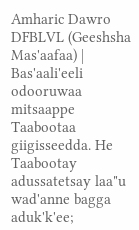Amharic Dawro DFBLVL (Geeshsha Mas'aafaa) | Bas'aali'eeli odooruwaa mitsaappe Taabootaa giigisseedda. He Taabootay adussatetsay laa"u wad'anne bagga aduk'k'ee;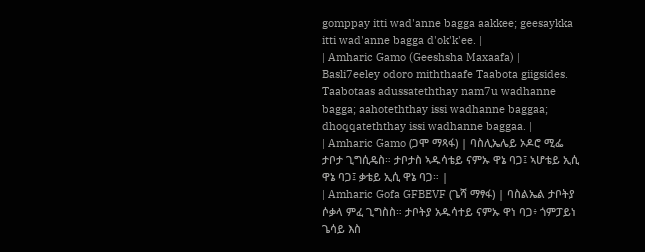gomppay itti wad'anne bagga aakkee; geesaykka itti wad'anne bagga d'ok'k'ee. |
| Amharic Gamo (Geeshsha Maxaafa) | Basli7eeley odoro miththaafe Taabota giigsides. Taabotaas adussateththay nam7u wadhanne bagga; aahoteththay issi wadhanne baggaa; dhoqqateththay issi wadhanne baggaa. |
| Amharic Gamo (ጋሞ ማጻፋ) | ባስሊኤሌይ ኦዶሮ ሚፌ ታቦታ ጊግሲዴስ። ታቦታስ ኣዱሳቴይ ናምኡ ዋኔ ባጋ፤ ኣሆቴይ ኢሲ ዋኔ ባጋ፤ ቃቴይ ኢሲ ዋኔ ባጋ። |
| Amharic Gofa GFBEVF (ጌሻ ማፃፋ) | ባስልኤል ታቦትያ ሶቃላ ምፈ ጊግስስ። ታቦትያ አዱሳተይ ናምኡ ዋነ ባጋ፥ ጎምፓይነ ጌሳይ እስ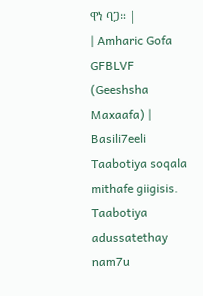ዋነ ባጋ። |
| Amharic Gofa GFBLVF (Geeshsha Maxaafa) | Basili7eeli Taabotiya soqala mithafe giigisis. Taabotiya adussatethay nam7u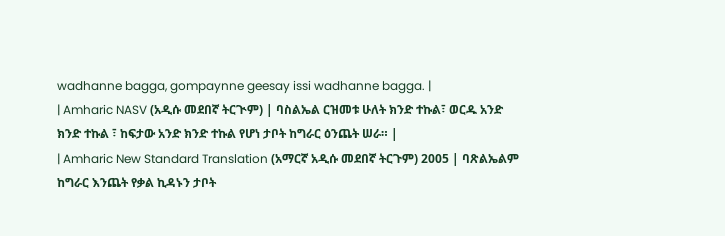wadhanne bagga, gompaynne geesay issi wadhanne bagga. |
| Amharic NASV (አዲሱ መደበኛ ትርጒም) | ባስልኤል ርዝመቱ ሁለት ክንድ ተኩል፣ ወርዱ አንድ ክንድ ተኩል ፣ ከፍታው አንድ ክንድ ተኩል የሆነ ታቦት ከግራር ዕንጨት ሠራ። |
| Amharic New Standard Translation (አማርኛ አዲሱ መደበኛ ትርጉም) 2005 | ባጽልኤልም ከግራር እንጨት የቃል ኪዳኑን ታቦት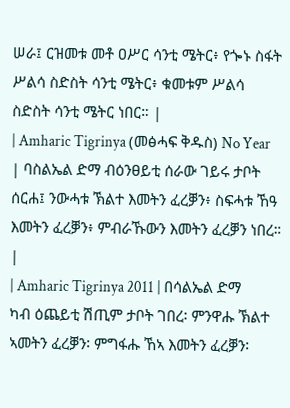ሠራ፤ ርዝመቱ መቶ ዐሥር ሳንቲ ሜትር፥ የጐኑ ስፋት ሥልሳ ስድስት ሳንቲ ሜትር፥ ቁመቱም ሥልሳ ስድስት ሳንቲ ሜትር ነበር። |
| Amharic Tigrinya (መፅሓፍ ቅዱስ) No Year | ባስልኤል ድማ ብዕንፀይቲ ሰራው ገይሩ ታቦት ሰርሐ፤ ንውሓቱ ኽልተ እመትን ፈረቓን፥ ስፍሓቱ ኸዓ እመትን ፈረቓን፥ ምብራኹውን እመትን ፈረቓን ነበረ። |
| Amharic Tigrinya 2011 | በሳልኤል ድማ ካብ ዕጨይቲ ሽጢም ታቦት ገበረ፡ ምንዋሑ ኽልተ ኣመትን ፈረቓን፡ ምግፋሑ ኸኣ እመትን ፈረቓን፡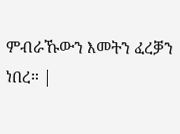ምብራኹውን እመትን ፈረቓን ነበረ። |